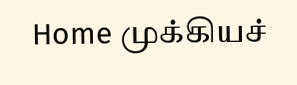Home முக்கியச்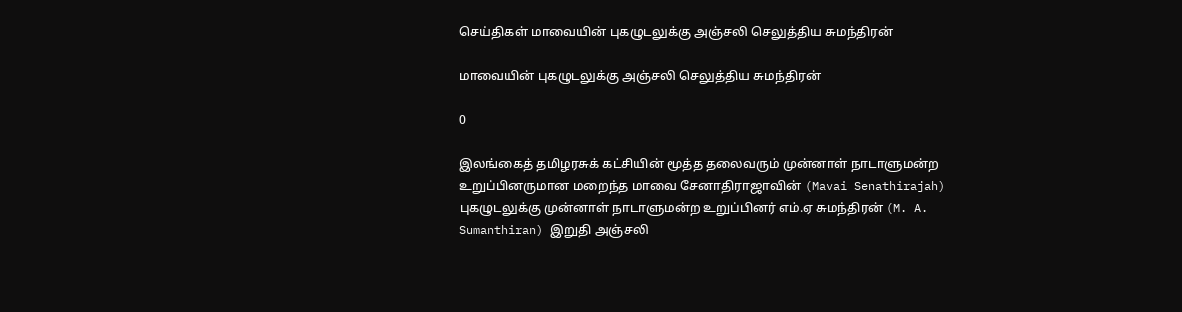செய்திகள் மாவையின் புகழுடலுக்கு அஞ்சலி செலுத்திய சுமந்திரன்

மாவையின் புகழுடலுக்கு அஞ்சலி செலுத்திய சுமந்திரன்

0

இலங்கைத் தமிழரசுக் கட்சியின் மூத்த தலைவரும் முன்னாள் நாடாளுமன்ற உறுப்பினருமான மறைந்த மாவை சேனாதிராஜாவின் (Mavai Senathirajah) புகழுடலுக்கு முன்னாள் நாடாளுமன்ற உறுப்பினர் எம்.ஏ சுமந்திரன் (M. A. Sumanthiran) இறுதி அஞ்சலி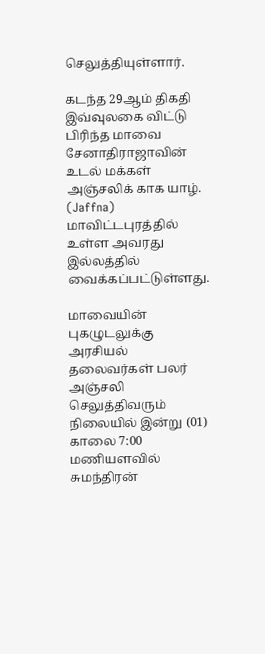செலுத்தியுள்ளார்.

கடந்த 29ஆம் திகதி இவ்வுலகை விட்டு பிரிந்த மாவை சேனாதிராஜாவின் உடல் மக்கள் அஞ்சலிக் காக யாழ். (Jaffna) மாவிட்டபுரத்தில் உள்ள அவரது இல்லத்தில் வைக்கப்பட்டுள்ளது.

மாவையின் புகழுடலுக்கு அரசியல் தலைவர்கள் பலர் அஞ்சலி செலுத்திவரும் நிலையில் இன்று (01) காலை 7:00 மணியளவில் சுமந்திரன்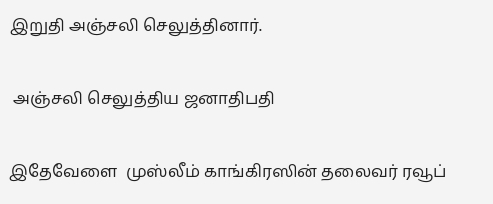இறுதி அஞ்சலி செலுத்தினார்.

 அஞ்சலி செலுத்திய ஜனாதிபதி

இதேவேளை  முஸ்லீம் காங்கிரஸின் தலைவர் ரவூப்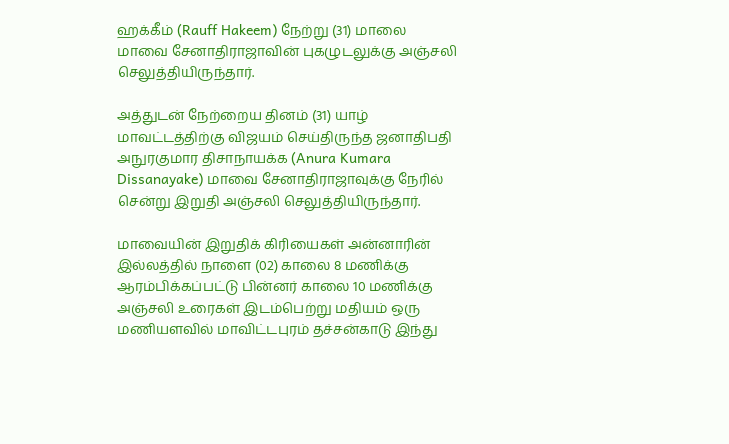ஹக்கீம் (Rauff Hakeem) நேற்று (31) மாலை மாவை சேனாதிராஜாவின் புகழுடலுக்கு அஞ்சலி
செலுத்தியிருந்தார்.

அத்துடன் நேற்றைய தினம் (31) யாழ் மாவட்டத்திற்கு விஜயம் செய்திருந்த ஜனாதிபதி அநுரகுமார திசாநாயக்க (Anura Kumara Dissanayake) மாவை சேனாதிராஜாவுக்கு நேரில் சென்று இறுதி அஞ்சலி செலுத்தியிருந்தார்.

மாவையின் இறுதிக் கிரியைகள் அன்னாரின் இல்லத்தில் நாளை (02) காலை 8 மணிக்கு ஆரம்பிக்கப்பட்டு பின்னர் காலை 10 மணிக்கு அஞ்சலி உரைகள் இடம்பெற்று மதியம் ஒரு மணியளவில் மாவிட்டபுரம் தச்சன்காடு இந்து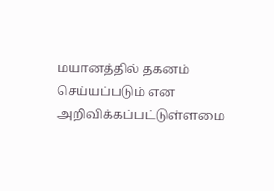மயானத்தில் தகனம் செய்யப்படும் என அறிவிக்கப்பட்டுள்ளமை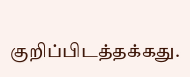குறிப்பிடத்தக்கது.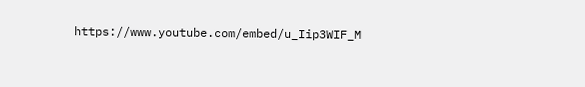https://www.youtube.com/embed/u_Iip3WIF_M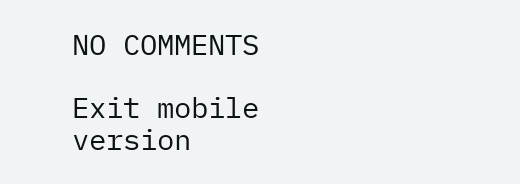NO COMMENTS

Exit mobile version